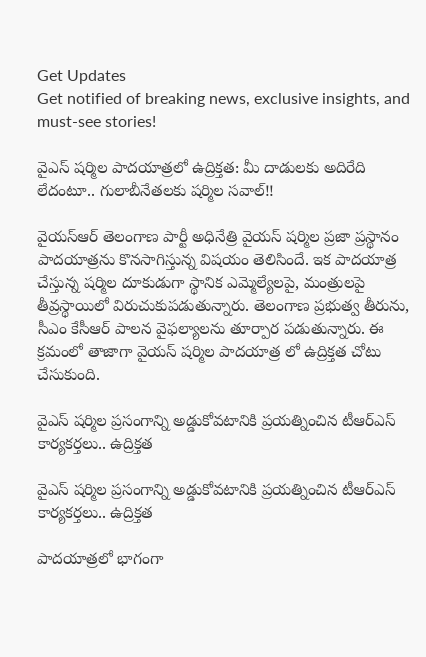Get Updates
Get notified of breaking news, exclusive insights, and must-see stories!

వైఎస్ షర్మిల పాదయాత్రలో ఉద్రిక్తత: మీ దాడులకు అదిరేది లేదంటూ.. గులాబీనేతలకు షర్మిల సవాల్!!

వైయస్ఆర్ తెలంగాణ పార్టీ అధినేత్రి వైయస్ షర్మిల ప్రజా ప్రస్థానం పాదయాత్రను కొనసాగిస్తున్న విషయం తెలిసిందే. ఇక పాదయాత్ర చేస్తున్న షర్మిల దూకుడుగా స్థానిక ఎమ్మెల్యేలపై, మంత్రులపై తీవ్రస్థాయిలో విరుచుకుపడుతున్నారు. తెలంగాణ ప్రభుత్వ తీరును, సీఎం కేసీఆర్ పాలన వైఫల్యాలను తూర్పార పడుతున్నారు. ఈ క్రమంలో తాజాగా వైయస్ షర్మిల పాదయాత్ర లో ఉద్రిక్తత చోటు చేసుకుంది.

వైఎస్ షర్మిల ప్రసంగాన్ని అడ్డుకోవటానికి ప్రయత్నించిన టీఆర్ఎస్ కార్యకర్తలు.. ఉద్రిక్తత

వైఎస్ షర్మిల ప్రసంగాన్ని అడ్డుకోవటానికి ప్రయత్నించిన టీఆర్ఎస్ కార్యకర్తలు.. ఉద్రిక్తత

పాదయాత్రలో భాగంగా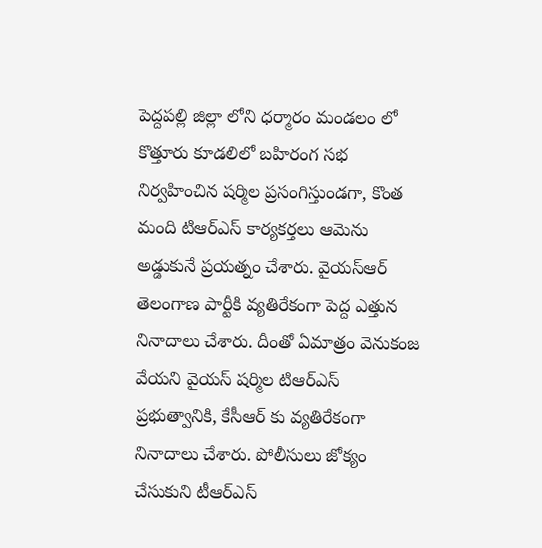పెద్దపల్లి జిల్లా లోని ధర్మారం మండలం లో కొత్తూరు కూడలిలో బహిరంగ సభ నిర్వహించిన షర్మిల ప్రసంగిస్తుండగా, కొంత మంది టిఆర్ఎస్ కార్యకర్తలు ఆమెను అడ్డుకునే ప్రయత్నం చేశారు. వైయస్ఆర్ తెలంగాణ పార్టీకి వ్యతిరేకంగా పెద్ద ఎత్తున నినాదాలు చేశారు. దీంతో ఏమాత్రం వెనుకంజ వేయని వైయస్ షర్మిల టిఆర్ఎస్ ప్రభుత్వానికి, కేసీఆర్ కు వ్యతిరేకంగా నినాదాలు చేశారు. పోలీసులు జోక్యం చేసుకుని టీఆర్ఎస్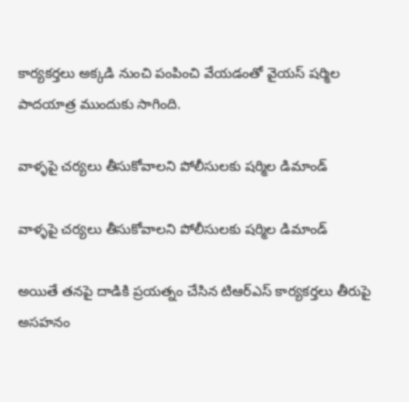కార్యకర్తలు అక్కడి నుంచి పంపించి వేయడంతో వైయస్ షర్మిల పాదయాత్ర ముందుకు సాగింది.

వాళ్ళపై చర్యలు తీసుకోవాలని పోలీసులకు షర్మిల డిమాండ్

వాళ్ళపై చర్యలు తీసుకోవాలని పోలీసులకు షర్మిల డిమాండ్

అయితే తనపై దాడికి ప్రయత్నం చేసిన టిఆర్ఎస్ కార్యకర్తలు తీరుపై అసహనం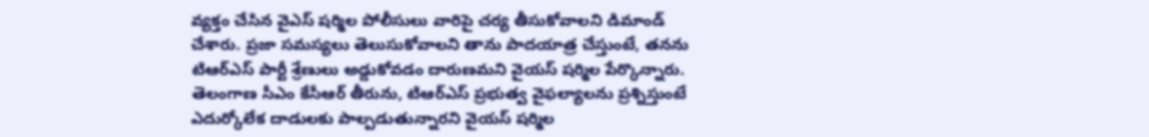వ్యక్తం చేసిన వైఎస్ షర్మిల పోలీసులు వారిపై చర్య తీసుకోవాలని డిమాండ్ చేశారు. ప్రజా సమస్యలు తెలుసుకోవాలని తాను పాదయాత్ర చేస్తుంటే, తనను టిఆర్ఎస్ పార్టీ శ్రేణులు అడ్డుకోవడం దారుణమని వైయస్ షర్మిల పేర్కొన్నారు. తెలంగాణ సీఎం కేసీఆర్ తీరును, టిఆర్ఎస్ ప్రభుత్వ వైఫల్యాలను ప్రశ్నిస్తుంటే ఎదుర్కోలేక దాడులకు పాల్పడుతున్నారని వైయస్ షర్మిల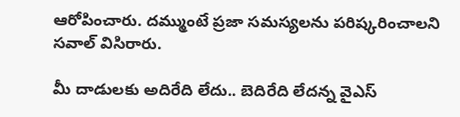ఆరోపించారు. దమ్ముంటే ప్రజా సమస్యలను పరిష్కరించాలని సవాల్ విసిరారు.

మీ దాడులకు అదిరేది లేదు.. బెదిరేది లేదన్న వైఎస్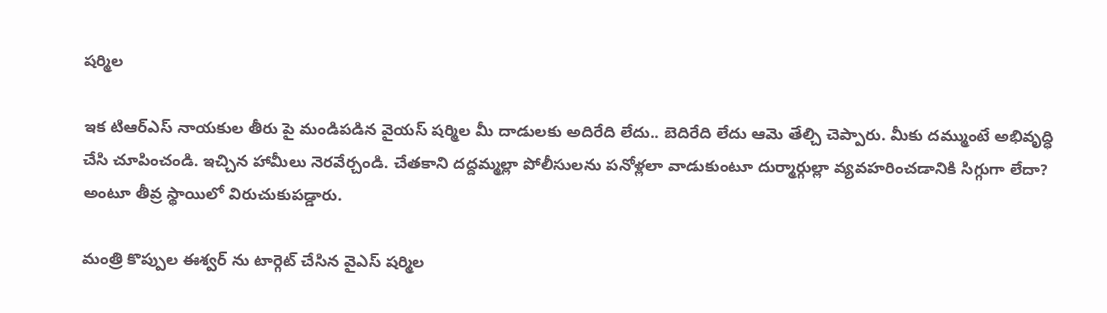షర్మిల

ఇక టిఆర్ఎస్ నాయకుల తీరు పై మండిపడిన వైయస్ షర్మిల మీ దాడులకు అదిరేది లేదు.. బెదిరేది లేదు ఆమె తేల్చి చెప్పారు. మీకు దమ్ముంటే అభివృద్ధి చేసి చూపించండి. ఇచ్చిన హామీలు నెరవేర్చండి. చేతకాని దద్దమ్మల్లా పోలీసులను పనోళ్లలా వాడుకుంటూ దుర్మార్గుల్లా వ్యవహరించడానికి సిగ్గుగా లేదా? అంటూ తీవ్ర స్థాయిలో విరుచుకుపడ్డారు.

మంత్రి కొప్పుల ఈశ్వర్ ను టార్గెట్ చేసిన వైఎస్ షర్మిల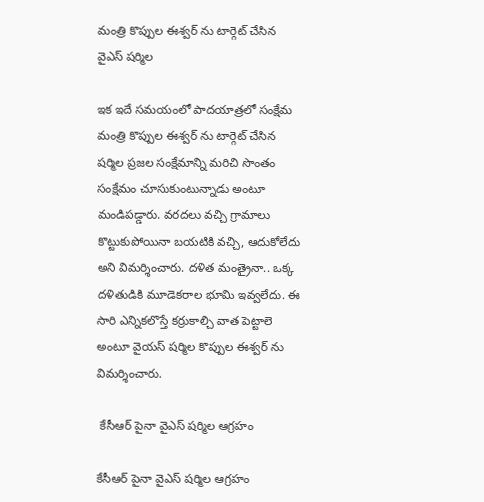మంత్రి కొప్పుల ఈశ్వర్ ను టార్గెట్ చేసిన వైఎస్ షర్మిల

ఇక ఇదే సమయంలో పాదయాత్రలో సంక్షేమ మంత్రి కొప్పుల ఈశ్వర్ ను టార్గెట్ చేసిన షర్మిల ప్రజల సంక్షేమాన్ని మరిచి సొంతం సంక్షేమం చూసుకుంటున్నాడు అంటూ మండిపడ్డారు. వరదలు వచ్చి గ్రామాలు కొట్టుకుపోయినా బయటికి వచ్చి, ఆదుకోలేదు అని విమర్శించారు. దళిత మంత్రైనా.. ఒక్క దళితుడికి మూడెకరాల భూమి ఇవ్వలేదు. ఈ సారి ఎన్నికలొస్తే కర్రుకాల్చి వాత పెట్టాలె అంటూ వైయస్ షర్మిల కొప్పుల ఈశ్వర్ ను విమర్శించారు.

 కేసీఆర్ పైనా వైఎస్ షర్మిల ఆగ్రహం

కేసీఆర్ పైనా వైఎస్ షర్మిల ఆగ్రహం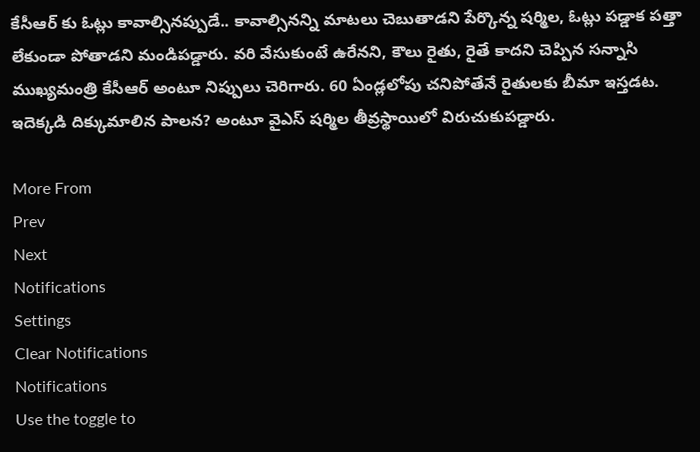కేసీఆర్ కు ఓట్లు కావాల్సినప్పుడే.. కావాల్సినన్ని మాటలు చెబుతాడని పేర్కొన్న షర్మిల, ఓట్లు పడ్డాక పత్తా లేకుండా పోతాడని మండిపడ్డారు. వరి వేసుకుంటే ఉరేనని, కౌలు రైతు, రైతే కాదని చెప్పిన సన్నాసి ముఖ్యమంత్రి కేసీఆర్ అంటూ నిప్పులు చెరిగారు. 60 ఏండ్లలోపు చనిపోతేనే రైతులకు బీమా ఇస్తడట. ఇదెక్కడి దిక్కుమాలిన పాలన? అంటూ వైఎస్ షర్మిల తీవ్రస్థాయిలో విరుచుకుపడ్డారు.

More From
Prev
Next
Notifications
Settings
Clear Notifications
Notifications
Use the toggle to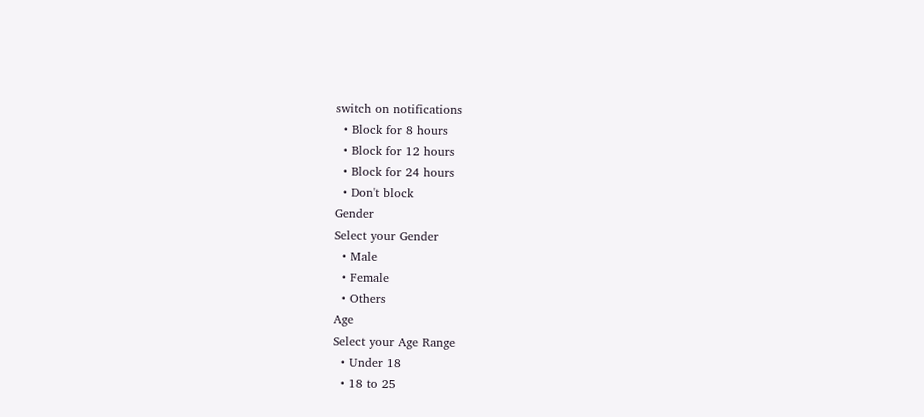switch on notifications
  • Block for 8 hours
  • Block for 12 hours
  • Block for 24 hours
  • Don't block
Gender
Select your Gender
  • Male
  • Female
  • Others
Age
Select your Age Range
  • Under 18
  • 18 to 25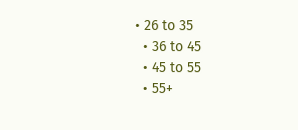• 26 to 35
  • 36 to 45
  • 45 to 55
  • 55+